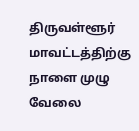திருவள்ளூர் மாவட்டத்திற்கு நாளை முழு வேலை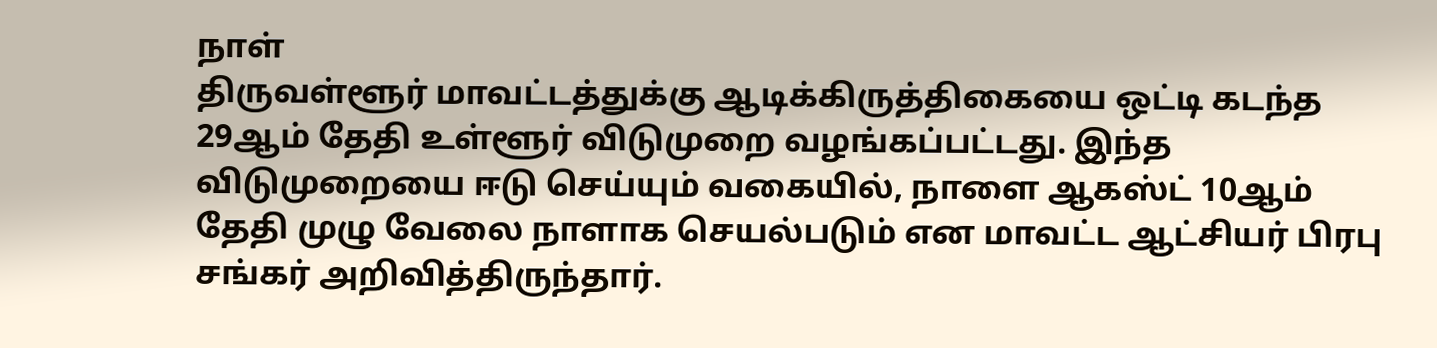நாள்
திருவள்ளூர் மாவட்டத்துக்கு ஆடிக்கிருத்திகையை ஒட்டி கடந்த 29ஆம் தேதி உள்ளூர் விடுமுறை வழங்கப்பட்டது. இந்த விடுமுறையை ஈடு செய்யும் வகையில், நாளை ஆகஸ்ட் 10ஆம் தேதி முழு வேலை நாளாக செயல்படும் என மாவட்ட ஆட்சியர் பிரபு சங்கர் அறிவித்திருந்தார்.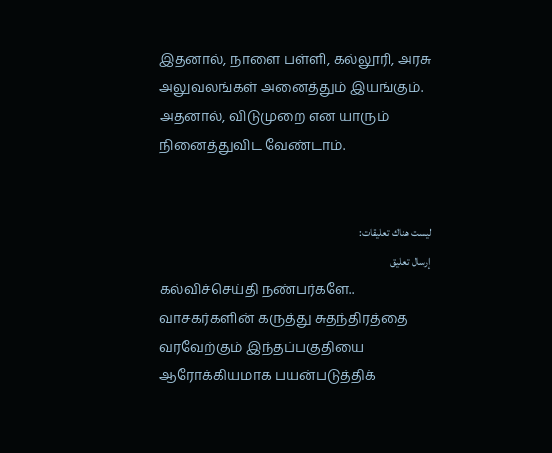இதனால், நாளை பள்ளி, கல்லூரி, அரசு அலுவலங்கள் அனைத்தும் இயங்கும். அதனால், விடுமுறை என யாரும் நினைத்துவிட வேண்டாம்.


ليست هناك تعليقات:
إرسال تعليق
கல்விச்செய்தி நண்பர்களே.. வாசகர்களின் கருத்து சுதந்திரத்தை வரவேற்கும் இந்தப்பகுதியை ஆரோக்கியமாக பயன்படுத்திக்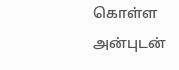கொள்ள அன்புடன்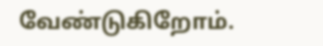வேண்டுகிறோம்.